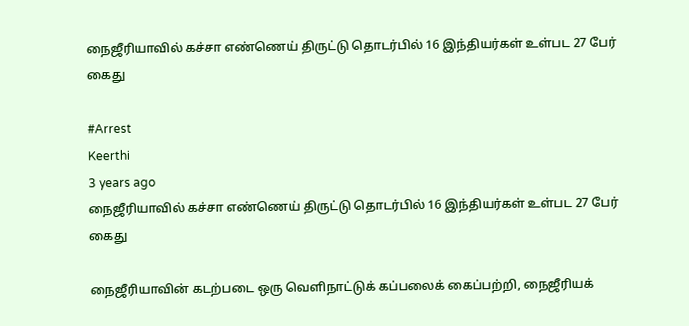நைஜீரியாவில் கச்சா எண்ணெய் திருட்டு தொடர்பில் 16 இந்தியர்கள் உள்பட 27 பேர் கைது

#Arrest
Keerthi
3 years ago
நைஜீரியாவில் கச்சா எண்ணெய் திருட்டு தொடர்பில் 16 இந்தியர்கள் உள்பட 27 பேர் கைது

நைஜீரியாவின் கடற்படை ஒரு வெளிநாட்டுக் கப்பலைக் கைப்பற்றி, நைஜீரியக்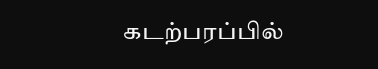கடற்பரப்பில்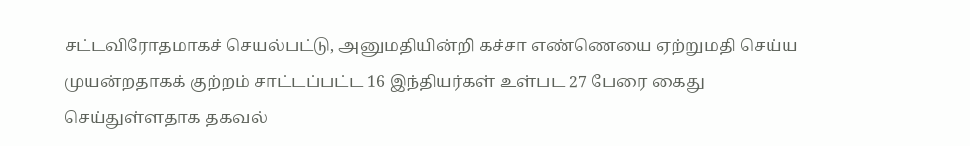சட்டவிரோதமாகச் செயல்பட்டு, அனுமதியின்றி கச்சா எண்ணெயை ஏற்றுமதி செய்ய முயன்றதாகக் குற்றம் சாட்டப்பட்ட 16 இந்தியர்கள் உள்பட 27 பேரை கைது செய்துள்ளதாக தகவல்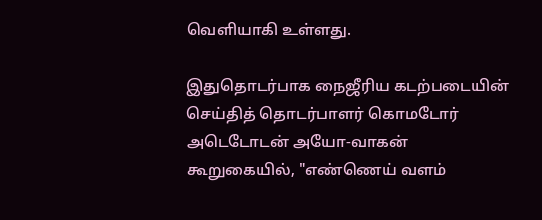வெளியாகி உள்ளது.

இதுதொடர்பாக நைஜீரிய கடற்படையின் செய்தித் தொடர்பாளர் கொமடோர் அடெடோடன் அயோ-வாகன் கூறுகையில், "எண்ணெய் வளம்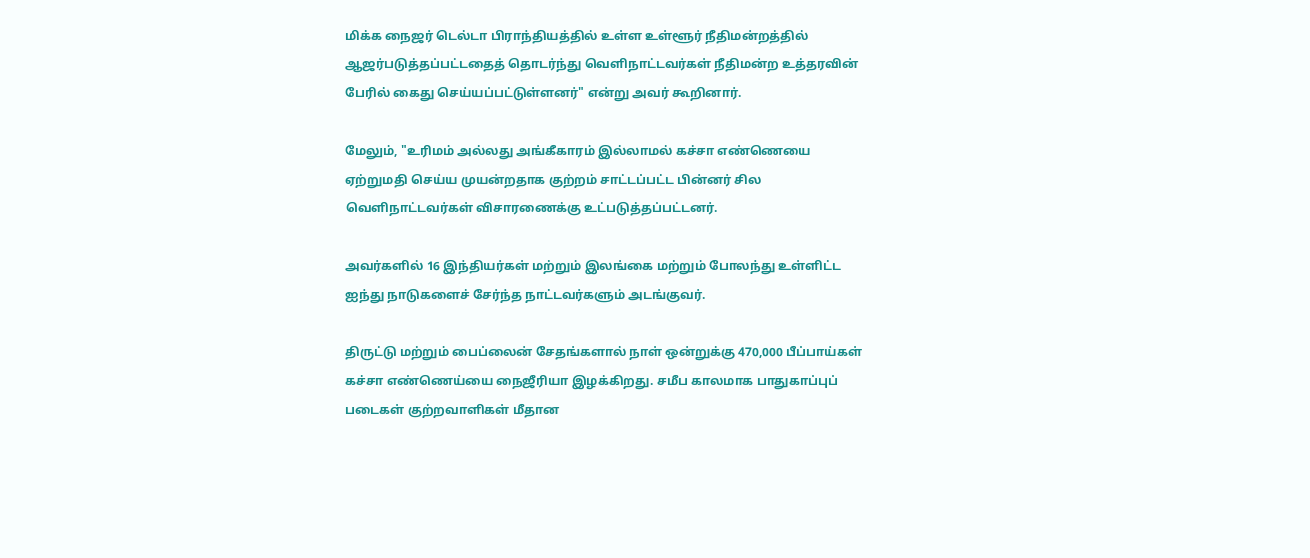மிக்க நைஜர் டெல்டா பிராந்தியத்தில் உள்ள உள்ளூர் நீதிமன்றத்தில் ஆஜர்படுத்தப்பட்டதைத் தொடர்ந்து வெளிநாட்டவர்கள் நீதிமன்ற உத்தரவின் பேரில் கைது செய்யப்பட்டுள்ளனர்" என்று அவர் கூறினார்.

மேலும், "உரிமம் அல்லது அங்கீகாரம் இல்லாமல் கச்சா எண்ணெயை ஏற்றுமதி செய்ய முயன்றதாக குற்றம் சாட்டப்பட்ட பின்னர் சில வெளிநாட்டவர்கள் விசாரணைக்கு உட்படுத்தப்பட்டனர்.

அவர்களில் 16 இந்தியர்கள் மற்றும் இலங்கை மற்றும் போலந்து உள்ளிட்ட ஐந்து நாடுகளைச் சேர்ந்த நாட்டவர்களும் அடங்குவர்.

திருட்டு மற்றும் பைப்லைன் சேதங்களால் நாள் ஒன்றுக்கு 470,000 பீப்பாய்கள் கச்சா எண்ணெய்யை நைஜீரியா இழக்கிறது. சமீப காலமாக பாதுகாப்புப் படைகள் குற்றவாளிகள் மீதான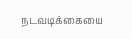நடவடிக்கையை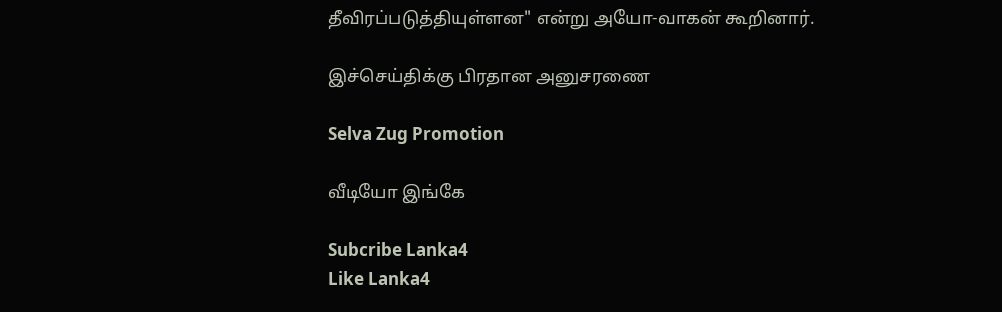தீவிரப்படுத்தியுள்ளன" என்று அயோ-வாகன் கூறினார்.

இச்செய்திக்கு பிரதான அனுசரணை

Selva Zug Promotion

வீடியோ இங்கே

Subcribe Lanka4
Like Lanka4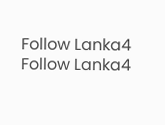Follow Lanka4
Follow Lanka4